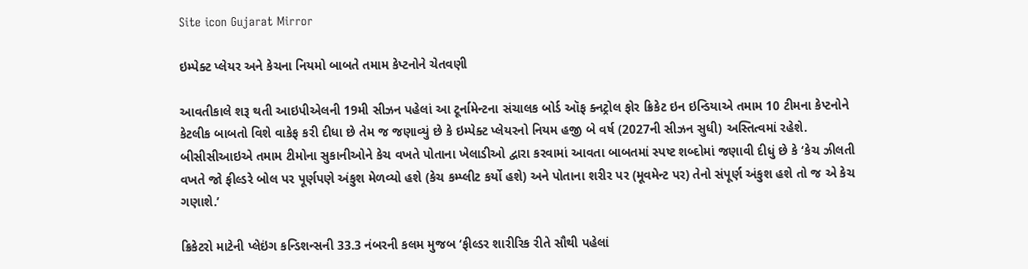Site icon Gujarat Mirror

ઇમ્પેક્ટ પ્લેયર અને કેચના નિયમો બાબતે તમામ કેપ્ટનોને ચેતવણી

આવતીકાલે શરૂ થતી આઇપીએલની 19મી સીઝન પહેલાં આ ટૂર્નામેન્ટના સંચાલક બોર્ડ ઑફ ક્નટ્રોલ ફોર ક્રિકેટ ઇન ઇન્ડિયાએ તમામ 10 ટીમના કેપ્ટનોને કેટલીક બાબતો વિશે વાકેફ કરી દીધા છે તેમ જ જણાવ્યું છે કે ઇમ્પેક્ટ પ્લેયરનો નિયમ હજી બે વર્ષ (2027ની સીઝન સુધી) અસ્તિત્વમાં રહેશે. બીસીસીઆઇએ તમામ ટીમોના સુકાનીઓને કેચ વખતે પોતાના ખેલાડીઓ દ્વારા કરવામાં આવતા બાબતમાં સ્પષ્ટ શબ્દોમાં જણાવી દીધું છે કે ‘કેચ ઝીલતી વખતે જો ફીલ્ડરે બોલ પર પૂર્ણપણે અંકુશ મેળવ્યો હશે (કેચ કમ્પ્લીટ કર્યો હશે) અને પોતાના શરીર પર (મૂવમેન્ટ પર) તેનો સંપૂર્ણ અંકુશ હશે તો જ એ કેચ ગણાશે.’

ક્રિકેટરો માટેની પ્લેઇંગ કન્ડિશન્સની 33.3 નંબરની કલમ મુજબ ‘ફીલ્ડર શારીરિક રીતે સૌથી પહેલાં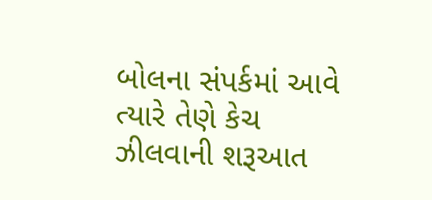બોલના સંપર્કમાં આવે ત્યારે તેણે કેચ ઝીલવાની શરૂઆત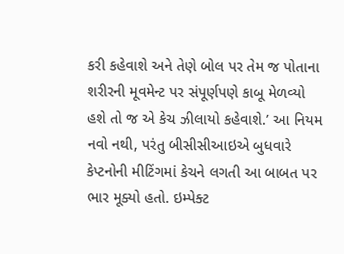કરી કહેવાશે અને તેણે બોલ પર તેમ જ પોતાના શરીરની મૂવમેન્ટ પર સંપૂર્ણપણે કાબૂ મેળવ્યો હશે તો જ એ કેચ ઝીલાયો કહેવાશે.’ આ નિયમ નવો નથી, પરંતુ બીસીસીઆઇએ બુધવારે કેપ્ટનોની મીટિંગમાં કેચને લગતી આ બાબત પર ભાર મૂક્યો હતો. ઇમ્પેક્ટ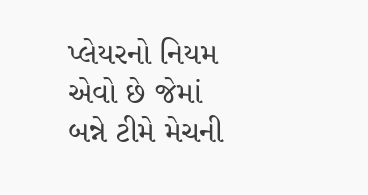પ્લેયરનો નિયમ એવો છે જેમાં બન્ને ટીમે મેચની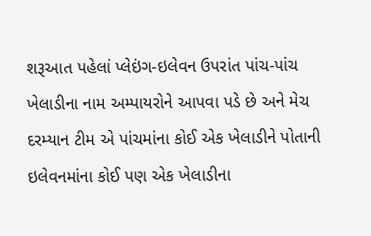શરૂઆત પહેલાં પ્લેઇંગ-ઇલેવન ઉપરાંત પાંચ-પાંચ ખેલાડીના નામ અમ્પાયરોને આપવા પડે છે અને મેચ દરમ્યાન ટીમ એ પાંચમાંના કોઈ એક ખેલાડીને પોતાની ઇલેવનમાંના કોઈ પણ એક ખેલાડીના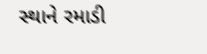સ્થાને રમાડી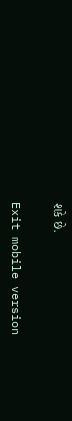શકે છે.

Exit mobile version